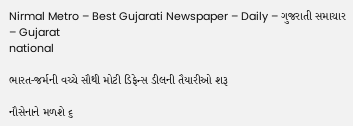Nirmal Metro – Best Gujarati Newspaper – Daily – ગુજરાતી સમાચાર – Gujarat
national

ભારત-જર્મની વચ્ચે સૌથી મોટી ડિફેન્સ ડીલની તૈયારીઓ શરૂ

નૌસેનાને મળશે ૬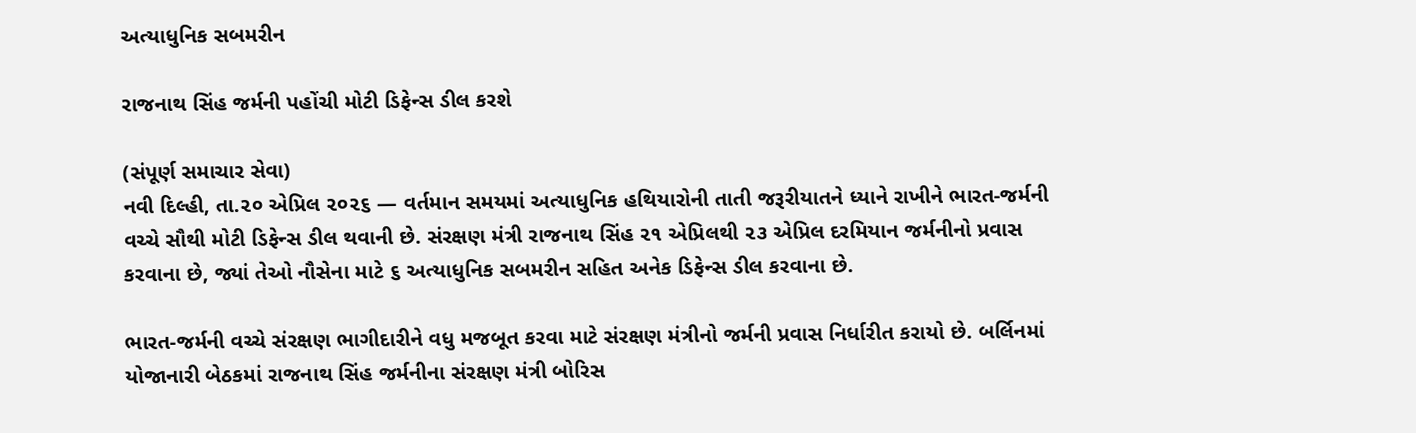અત્યાધુનિક સબમરીન

રાજનાથ સિંહ જર્મની પહોંચી મોટી ડિફેન્સ ડીલ કરશે

(સંપૂર્ણ સમાચાર સેવા)
નવી દિલ્હી, તા.૨૦ એપ્રિલ ૨૦૨૬ — વર્તમાન સમયમાં અત્યાધુનિક હથિયારોની તાતી જરૂરીયાતને ધ્યાને રાખીને ભારત-જર્મની વચ્ચે સૌથી મોટી ડિફેન્સ ડીલ થવાની છે. સંરક્ષણ મંત્રી રાજનાથ સિંહ ૨૧ એપ્રિલથી ૨૩ એપ્રિલ દરમિયાન જર્મનીનો પ્રવાસ કરવાના છે, જ્યાં તેઓ નૌસેના માટે ૬ અત્યાધુનિક સબમરીન સહિત અનેક ડિફેન્સ ડીલ કરવાના છે.

ભારત-જર્મની વચ્ચે સંરક્ષણ ભાગીદારીને વધુ મજબૂત કરવા માટે સંરક્ષણ મંત્રીનો જર્મની પ્રવાસ નિર્ધારીત કરાયો છે. બર્લિનમાં યોજાનારી બેઠકમાં રાજનાથ સિંહ જર્મનીના સંરક્ષણ મંત્રી બોરિસ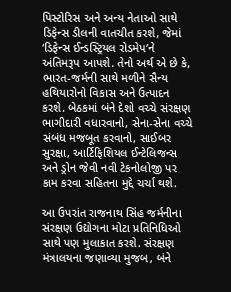પિસ્ટોરિસ અને અન્ય નેતાઓ સાથે ડિફેન્સ ડીલની વાતચીત કરશે, જેમાં ‘ડિફેન્સ ઈન્ડસ્ટ્રિયલ રોડમેપ’ને અંતિમરૂપ આપશે. તેનો અર્થ એ છે કે, ભારત-જર્મની સાથે મળીને સૈન્ય હથિયારોનો વિકાસ અને ઉત્પાદન કરશે. બેઠકમાં બંને દેશો વચ્ચે સંરક્ષણ ભાગીદારી વધારવાનો, સેના-સેના વચ્ચે સંબંધ મજબૂત કરવાનો, સાઈબર સુરક્ષા, આર્ટિફિશિયલ ઈન્ટેલિજન્સ અને ડ્રોન જેવી નવી ટેકનોલોજી પર કામ કરવા સહિતના મુદ્દે ચર્ચા થશે.

આ ઉપરાંત રાજનાથ સિંહ જર્મનીના સંરક્ષણ ઉદ્યોગના મોટા પ્રતિનિધિઓ સાથે પણ મુલાકાત કરશે. સંરક્ષણ મંત્રાલયના જણાવ્યા મુજબ, બંને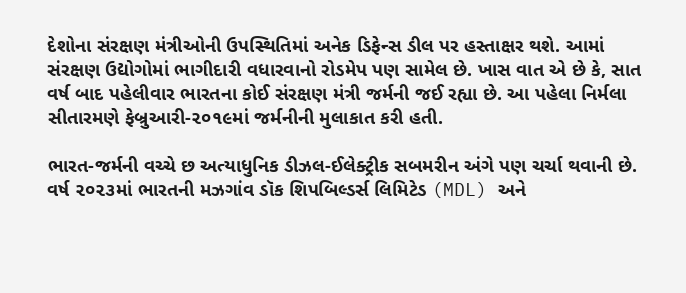દેશોના સંરક્ષણ મંત્રીઓની ઉપસ્થિતિમાં અનેક ડિફેન્સ ડીલ પર હસ્તાક્ષર થશે. આમાં સંરક્ષણ ઉદ્યોગોમાં ભાગીદારી વધારવાનો રોડમેપ પણ સામેલ છે. ખાસ વાત એ છે કે, સાત વર્ષ બાદ પહેલીવાર ભારતના કોઈ સંરક્ષણ મંત્રી જર્મની જઈ રહ્યા છે. આ પહેલા નિર્મલા સીતારમણે ફેબ્રુઆરી-૨૦૧૯માં જર્મનીની મુલાકાત કરી હતી.

ભારત-જર્મની વચ્ચે છ અત્યાધુનિક ડીઝલ-ઈલેક્ટ્રીક સબમરીન અંગે પણ ચર્ચા થવાની છે. વર્ષ ૨૦૨૩માં ભારતની મઝગાંવ ડૉક શિપબિલ્ડર્સ લિમિટેડ (MDL) અને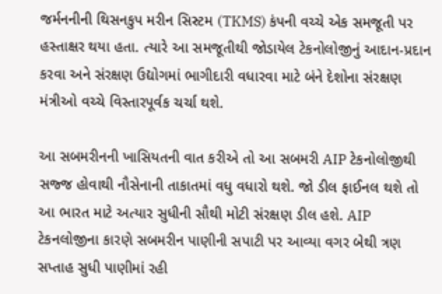જર્મનનીની થિસનકુપ મરીન સિસ્ટમ (TKMS) કંપની વચ્ચે એક સમજૂતી પર હસ્તાક્ષર થયા હતા. ત્યારે આ સમજૂતીથી જોડાયેલ ટેકનોલોજીનું આદાન-પ્રદાન કરવા અને સંરક્ષણ ઉદ્યોગમાં ભાગીદારી વધારવા માટે બંને દેશોના સંરક્ષણ મંત્રીઓ વચ્ચે વિસ્તારપૂર્વક ચર્ચા થશે.

આ સબમરીનની ખાસિયતની વાત કરીએ તો આ સબમરી AIP ટેકનોલોજીથી સજ્જ હોવાથી નૌસેનાની તાકાતમાં વધુ વધારો થશે. જો ડીલ ફાઈનલ થશે તો આ ભારત માટે અત્યાર સુધીની સૌથી મોટી સંરક્ષણ ડીલ હશે. AIP ટેકનલોજીના કારણે સબમરીન પાણીની સપાટી પર આવ્યા વગર બેથી ત્રણ સપ્તાહ સુધી પાણીમાં રહી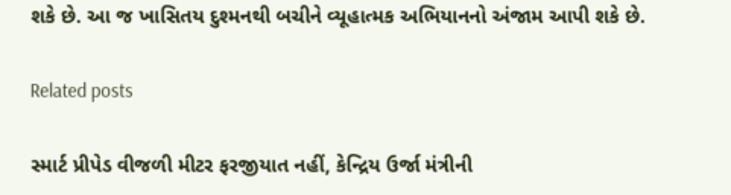શકે છે. આ જ ખાસિતય દુશ્મનથી બચીને વ્યૂહાત્મક અભિયાનનો અંજામ આપી શકે છે.

Related posts

સ્માર્ટ પ્રીપેડ વીજળી મીટર ફરજીયાત નહીં, કેન્દ્રિય ઉર્જા મંત્રીની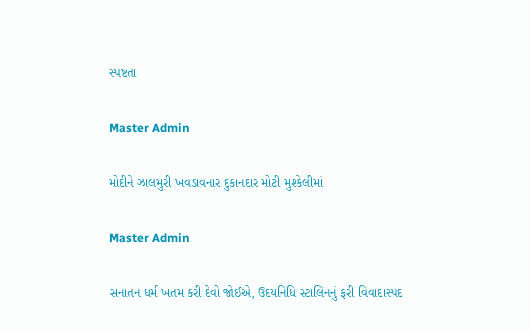સ્પષ્ટતા

Master Admin

મોદીને ઝાલમુરી ખવડાવનાર દુકાનદાર મોટી મુશ્કેલીમાં

Master Admin

સનાતન ધર્મ ખતમ કરી દેવો જોઈએ, ઉદયનિધિ સ્ટાલિનનું ફરી વિવાદાસ્પદ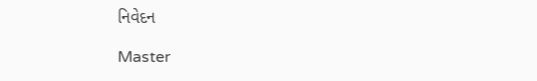નિવેદન

Master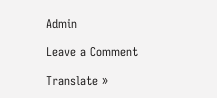Admin

Leave a Comment

Translate »